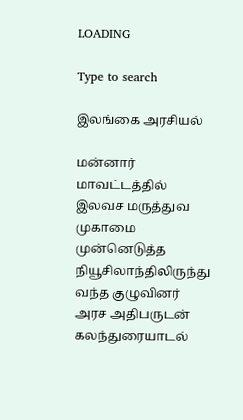LOADING

Type to search

இலங்கை அரசியல்

மன்னார் மாவட்டத்தில் இலவச மருத்துவ முகாமை முன்னெடுத்த நியூசிலாந்திலிருந்து வந்த குழுவினர் அரச அதிபருடன் கலந்துரையாடல்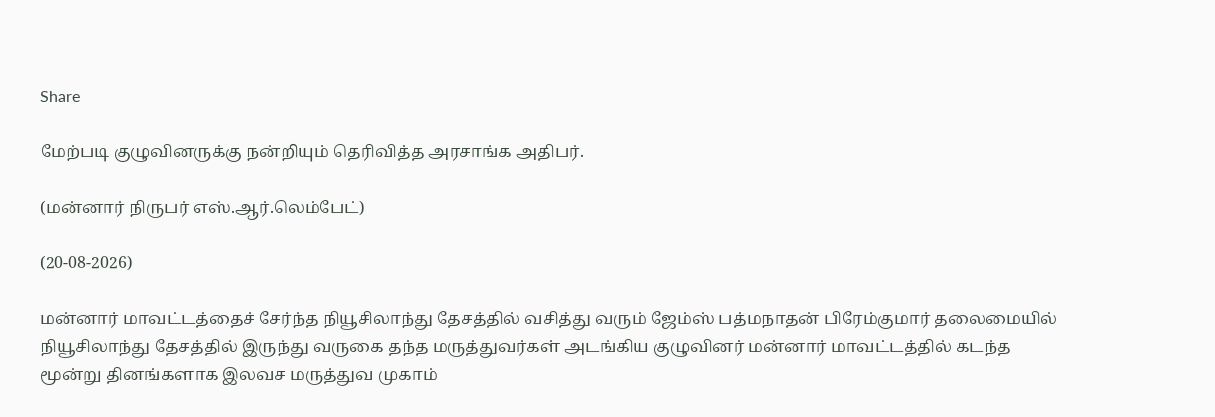Share

மேற்படி குழுவினருக்கு நன்றியும் தெரிவித்த அரசாங்க அதிபர்.

(மன்னார் நிருபர் எஸ்.ஆர்.லெம்பேட்)

(20-08-2026)

மன்னார் மாவட்டத்தைச் சேர்ந்த நியூசிலாந்து தேசத்தில் வசித்து வரும் ஜேம்ஸ் பத்மநாதன் பிரேம்குமார் தலைமையில் நியூசிலாந்து தேசத்தில் இருந்து வருகை தந்த மருத்துவர்கள் அடங்கிய குழுவினர் மன்னார் மாவட்டத்தில் கடந்த மூன்று தினங்களாக இலவச மருத்துவ முகாம்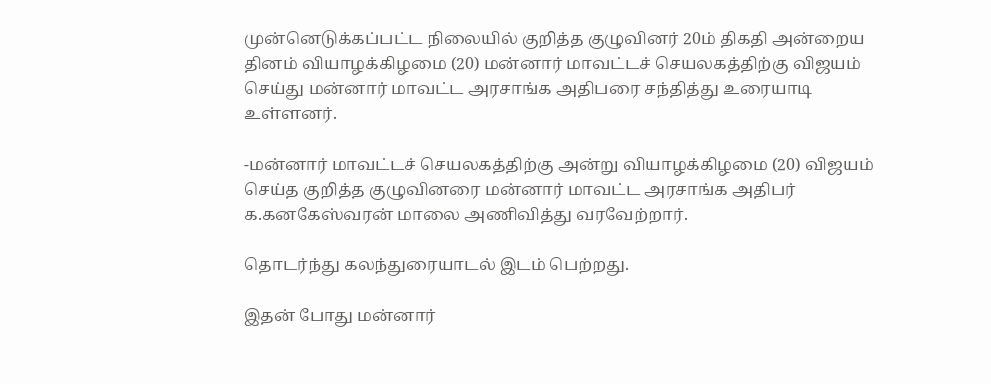முன்னெடுக்கப்பட்ட நிலையில் குறித்த குழுவினர் 20ம் திகதி அன்றைய தினம் வியாழக்கிழமை (20) மன்னார் மாவட்டச் செயலகத்திற்கு விஜயம் செய்து மன்னார் மாவட்ட அரசாங்க அதிபரை சந்தித்து உரையாடி உள்ளனர்.

-மன்னார் மாவட்டச் செயலகத்திற்கு அன்று வியாழக்கிழமை (20) விஜயம் செய்த குறித்த குழுவினரை மன்னார் மாவட்ட அரசாங்க அதிபர் க.கனகேஸ்வரன் மாலை அணிவித்து வரவேற்றார்.

தொடர்ந்து கலந்துரையாடல் இடம் பெற்றது.

இதன் போது மன்னார்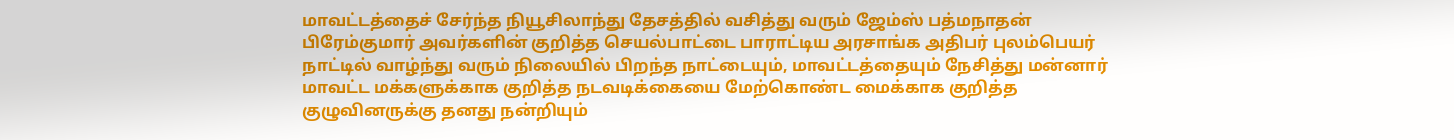மாவட்டத்தைச் சேர்ந்த நியூசிலாந்து தேசத்தில் வசித்து வரும் ஜேம்ஸ் பத்மநாதன் பிரேம்குமார் அவர்களின் குறித்த செயல்பாட்டை பாராட்டிய அரசாங்க அதிபர் புலம்பெயர் நாட்டில் வாழ்ந்து வரும் நிலையில் பிறந்த நாட்டையும், மாவட்டத்தையும் நேசித்து மன்னார் மாவட்ட மக்களுக்காக குறித்த நடவடிக்கையை மேற்கொண்ட மைக்காக குறித்த குழுவினருக்கு தனது நன்றியும்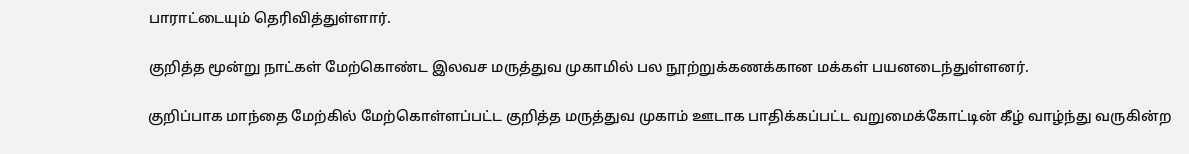பாராட்டையும் தெரிவித்துள்ளார்.

குறித்த மூன்று நாட்கள் மேற்கொண்ட இலவச மருத்துவ முகாமில் பல நூற்றுக்கணக்கான மக்கள் பயனடைந்துள்ளனர்.

குறிப்பாக மாந்தை மேற்கில் மேற்கொள்ளப்பட்ட குறித்த மருத்துவ முகாம் ஊடாக பாதிக்கப்பட்ட வறுமைக்கோட்டின் கீழ் வாழ்ந்து வருகின்ற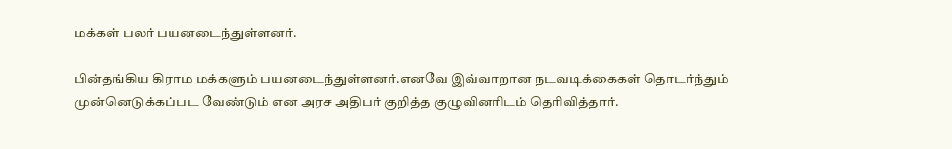மக்கள் பலர் பயனடைந்துள்ளனர்.

பின்தங்கிய கிராம மக்களும் பயனடைந்துள்ளனர்.எனவே இவ்வாறான நடவடிக்கைகள் தொடர்ந்தும் முன்னெடுக்கப்பட வேண்டும் என அரச அதிபர் குறித்த குழுவினரிடம் தெரிவித்தார்.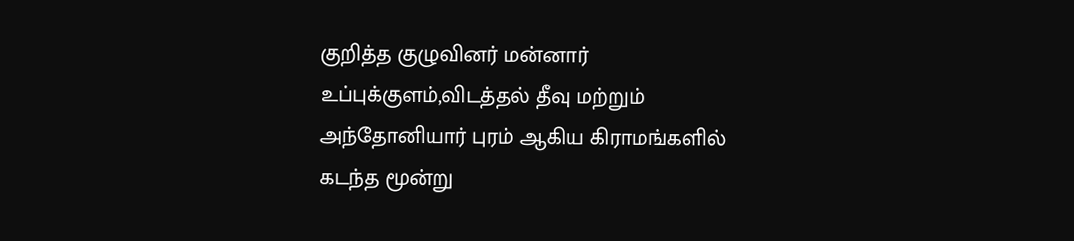குறித்த குழுவினர் மன்னார் உப்புக்குளம்,விடத்தல் தீவு மற்றும் அந்தோனியார் புரம் ஆகிய கிராமங்களில் கடந்த மூன்று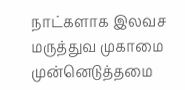நாட்களாக இலவச மருத்துவ முகாமை முன்னெடுத்தமை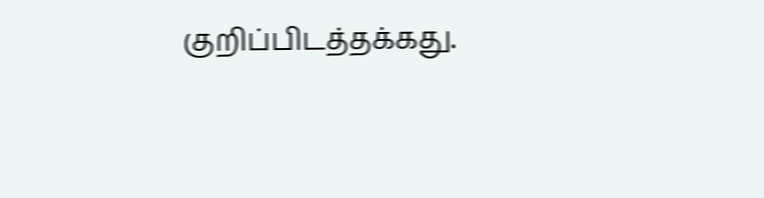குறிப்பிடத்தக்கது.